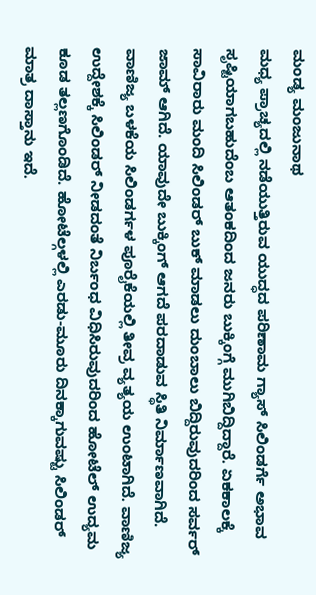ಮಂಡ್ಯ ಮಂಜುನಾಥ
ಮಧ್ಯ ಪ್ರಾಚ್ಯದಲ್ಲಿ ನಡೆಯುತ್ತಿರುವ ಯುದ್ಧದ ಪರಿಣಾಮ ಗ್ಯಾಸ್ ಸಿಲಿಂಡರ್ಗೆ ಅಭಾವ ಸೃಷ್ಟಿಯಾಗಬಹುದೆಂಬ ಆತಂಕದಿಂದ ಜನರು ಬುಕ್ಕಿಂಗ್ಗೆ ಮುಗಿಬಿದ್ದಿದ್ದಾರೆ. ಏಕಕಾಲಕ್ಕೆ ಸಾವಿರಾರು ಮಂದಿ ಸಿಲಿಂಡರ್ ಬುಕ್ ಮಾಡಲು ದುಂಬಾಲು ಬಿದ್ದಿರುವುದರಿಂದ ಸರ್ವರ್ ಜಾಮ್ ಆಗಿದೆ. ಯಾವುದೇ ಬುಕ್ಕಿಂಗ್ ಆಗದೆ ಪರದಾಡುವ ಸ್ಥಿತಿ ನಿರ್ಮಾಣವಾಗಿದೆ.
ವಾಣಿಜ್ಯ ಬಳಕೆಯ ಸಿಲಿಂಡರ್ಗಳ ಪೂರೈಕೆಯಲ್ಲಿ ತೀವ್ರ ವ್ಯತ್ಯಯ ಉಂಟಾಗಿದೆ. ವಾಣಿಜ್ಯ ಉದ್ದೇಶಕ್ಕೆ ಸಿಲಿಂಡರ್ ನೀಡದಂತೆ ನಿರ್ಬಂಧ ವಿಧಿಸಿರುವುದರಿಂದ ಹೋಟೆಲ್ ಉದ್ಯಮ ಕೂಡ ತಲ್ಲಣಗೊಂಡಿದೆ. ಹೋಟೆಲ್ಗಳಲ್ಲಿ ಎರಡು-ಮೂರು ದಿನಕ್ಕಾಗುವಷ್ಟು ಸಿಲಿಂಡರ್ ಮಾತ್ರ ದಾಸ್ತಾನು ಇದೆ.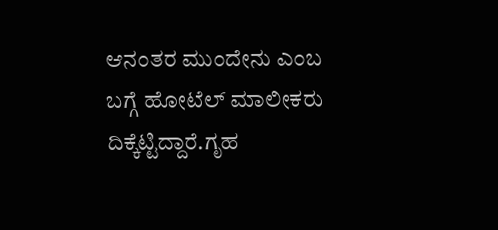ಆನಂತರ ಮುಂದೇನು ಎಂಬ ಬಗ್ಗೆ ಹೋಟೆಲ್ ಮಾಲೀಕರು ದಿಕ್ಕೆಟ್ಟಿದ್ದಾರೆ.ಗೃಹ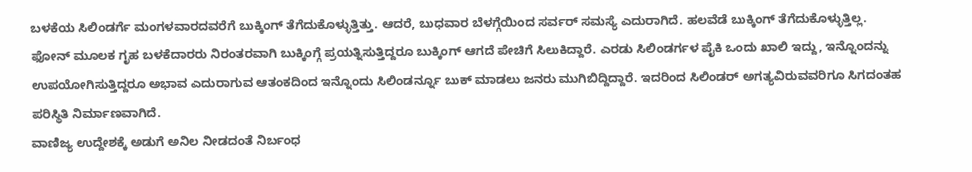ಬಳಕೆಯ ಸಿಲಿಂಡರ್ಗೆ ಮಂಗಳವಾರದವರೆಗೆ ಬುಕ್ಕಿಂಗ್ ತೆಗೆದುಕೊಳ್ಳುತ್ತಿತ್ತು. ಆದರೆ, ಬುಧವಾರ ಬೆಳಗ್ಗೆಯಿಂದ ಸರ್ವರ್ ಸಮಸ್ಯೆ ಎದುರಾಗಿದೆ. ಹಲವೆಡೆ ಬುಕ್ಕಿಂಗ್ ತೆಗೆದುಕೊಳ್ಳುತ್ತಿಲ್ಲ. ಫೋನ್ ಮೂಲಕ ಗೃಹ ಬಳಕೆದಾರರು ನಿರಂತರವಾಗಿ ಬುಕ್ಕಿಂಗ್ಗೆ ಪ್ರಯತ್ನಿಸುತ್ತಿದ್ದರೂ ಬುಕ್ಕಿಂಗ್ ಆಗದೆ ಪೇಚಿಗೆ ಸಿಲುಕಿದ್ದಾರೆ. ಎರಡು ಸಿಲಿಂಡರ್ಗಳ ಪೈಕಿ ಒಂದು ಖಾಲಿ ಇದ್ದು, ಇನ್ನೊಂದನ್ನು ಉಪಯೋಗಿಸುತ್ತಿದ್ದರೂ ಅಭಾವ ಎದುರಾಗುವ ಆತಂಕದಿಂದ ಇನ್ನೊಂದು ಸಿಲಿಂಡರ್ನ್ನೂ ಬುಕ್ ಮಾಡಲು ಜನರು ಮುಗಿಬಿದ್ದಿದ್ದಾರೆ. ಇದರಿಂದ ಸಿಲಿಂಡರ್ ಅಗತ್ಯವಿರುವವರಿಗೂ ಸಿಗದಂತಹ ಪರಿಸ್ಥಿತಿ ನಿರ್ಮಾಣವಾಗಿದೆ.
ವಾಣಿಜ್ಯ ಉದ್ದೇಶಕ್ಕೆ ಅಡುಗೆ ಅನಿಲ ನೀಡದಂತೆ ನಿರ್ಬಂಧ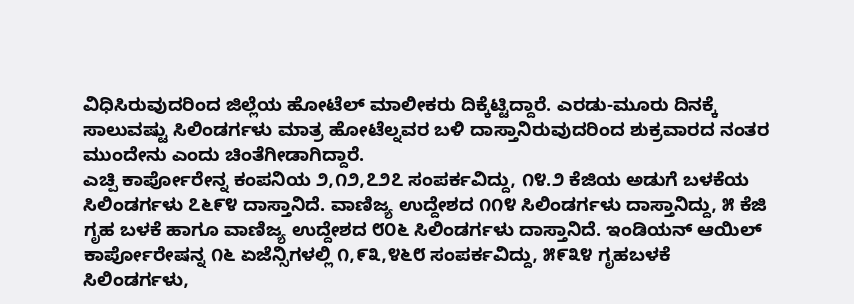ವಿಧಿಸಿರುವುದರಿಂದ ಜಿಲ್ಲೆಯ ಹೋಟೆಲ್ ಮಾಲೀಕರು ದಿಕ್ಕೆಟ್ಟಿದ್ದಾರೆ. ಎರಡು-ಮೂರು ದಿನಕ್ಕೆ ಸಾಲುವಷ್ಟು ಸಿಲಿಂಡರ್ಗಳು ಮಾತ್ರ ಹೋಟೆಲ್ನವರ ಬಳಿ ದಾಸ್ತಾನಿರುವುದರಿಂದ ಶುಕ್ರವಾರದ ನಂತರ ಮುಂದೇನು ಎಂದು ಚಿಂತೆಗೀಡಾಗಿದ್ದಾರೆ.
ಎಚ್ಪಿ ಕಾರ್ಪೋರೇನ್ನ ಕಂಪನಿಯ ೨,೧೨,೭೨೭ ಸಂಪರ್ಕವಿದ್ದು, ೧೪.೨ ಕೆಜಿಯ ಅಡುಗೆ ಬಳಕೆಯ ಸಿಲಿಂಡರ್ಗಳು ೭೬೯೪ ದಾಸ್ತಾನಿದೆ. ವಾಣಿಜ್ಯ ಉದ್ದೇಶದ ೧೧೪ ಸಿಲಿಂಡರ್ಗಳು ದಾಸ್ತಾನಿದ್ದು, ೫ ಕೆಜಿ ಗೃಹ ಬಳಕೆ ಹಾಗೂ ವಾಣಿಜ್ಯ ಉದ್ದೇಶದ ೮೦೬ ಸಿಲಿಂಡರ್ಗಳು ದಾಸ್ತಾನಿದೆ. ಇಂಡಿಯನ್ ಆಯಿಲ್ ಕಾರ್ಪೋರೇಷನ್ನ ೧೬ ಏಜೆನ್ಸಿಗಳಲ್ಲಿ ೧,೯೩,೪೬೮ ಸಂಪರ್ಕವಿದ್ದು, ೫೯೩೪ ಗೃಹಬಳಕೆ ಸಿಲಿಂಡರ್ಗಳು,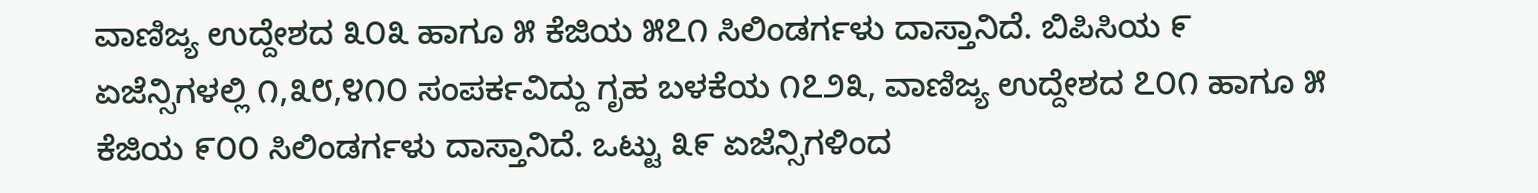ವಾಣಿಜ್ಯ ಉದ್ದೇಶದ ೩೦೩ ಹಾಗೂ ೫ ಕೆಜಿಯ ೫೭೧ ಸಿಲಿಂಡರ್ಗಳು ದಾಸ್ತಾನಿದೆ. ಬಿಪಿಸಿಯ ೯ ಏಜೆನ್ಸಿಗಳಲ್ಲಿ ೧,೩೮,೪೧೦ ಸಂಪರ್ಕವಿದ್ದು ಗೃಹ ಬಳಕೆಯ ೧೭೨೩, ವಾಣಿಜ್ಯ ಉದ್ದೇಶದ ೭೦೧ ಹಾಗೂ ೫ ಕೆಜಿಯ ೯೦೦ ಸಿಲಿಂಡರ್ಗಳು ದಾಸ್ತಾನಿದೆ. ಒಟ್ಟು ೩೯ ಏಜೆನ್ಸಿಗಳಿಂದ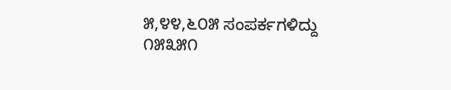೫,೪೪,೬೦೫ ಸಂಪರ್ಕಗಳಿದ್ದು ೧೫೩೫೧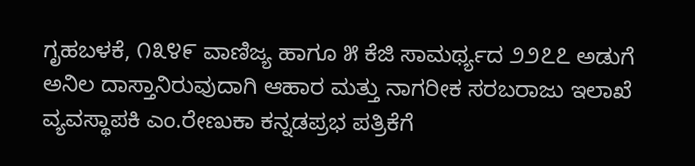ಗೃಹಬಳಕೆ, ೧೩೪೯ ವಾಣಿಜ್ಯ ಹಾಗೂ ೫ ಕೆಜಿ ಸಾಮರ್ಥ್ಯದ ೨೨೭೭ ಅಡುಗೆ ಅನಿಲ ದಾಸ್ತಾನಿರುವುದಾಗಿ ಆಹಾರ ಮತ್ತು ನಾಗರೀಕ ಸರಬರಾಜು ಇಲಾಖೆ ವ್ಯವಸ್ಥಾಪಕಿ ಎಂ.ರೇಣುಕಾ ಕನ್ನಡಪ್ರಭ ಪತ್ರಿಕೆಗೆ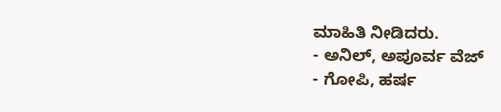ಮಾಹಿತಿ ನೀಡಿದರು.
- ಅನಿಲ್, ಅಪೂರ್ವ ವೆಜ್
- ಗೋಪಿ, ಹರ್ಷ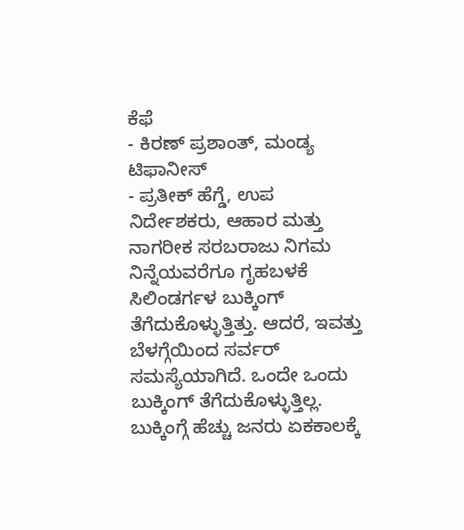ಕೆಫೆ
- ಕಿರಣ್ ಪ್ರಶಾಂತ್, ಮಂಡ್ಯ ಟಿಫಾನೀಸ್
- ಪ್ರತೀಕ್ ಹೆಗ್ಡೆ, ಉಪ ನಿರ್ದೇಶಕರು, ಆಹಾರ ಮತ್ತು ನಾಗರೀಕ ಸರಬರಾಜು ನಿಗಮ
ನಿನ್ನೆಯವರೆಗೂ ಗೃಹಬಳಕೆ ಸಿಲಿಂಡರ್ಗಳ ಬುಕ್ಕಿಂಗ್ ತೆಗೆದುಕೊಳ್ಳುತ್ತಿತ್ತು. ಆದರೆ, ಇವತ್ತು ಬೆಳಗ್ಗೆಯಿಂದ ಸರ್ವರ್ ಸಮಸ್ಯೆಯಾಗಿದೆ. ಒಂದೇ ಒಂದು ಬುಕ್ಕಿಂಗ್ ತೆಗೆದುಕೊಳ್ಳುತ್ತಿಲ್ಲ. ಬುಕ್ಕಿಂಗ್ಗೆ ಹೆಚ್ಚು ಜನರು ಏಕಕಾಲಕ್ಕೆ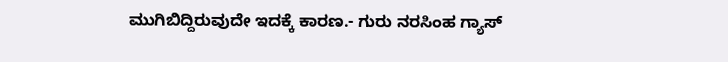ಮುಗಿಬಿದ್ದಿರುವುದೇ ಇದಕ್ಕೆ ಕಾರಣ.- ಗುರು ನರಸಿಂಹ ಗ್ಯಾಸ್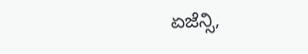ಏಜೆನ್ಸಿ,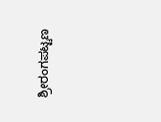ಶ್ರೀರಂಗಪಟ್ಟಣ